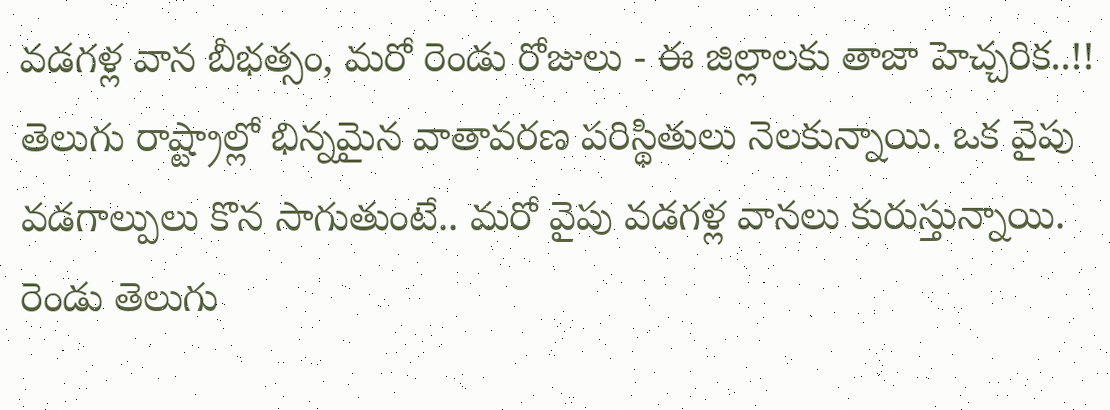వడగళ్ల వాన బీభత్సం, మరో రెండు రోజులు - ఈ జిల్లాలకు తాజా హెచ్చరిక..!!
తెలుగు రాష్ట్రాల్లో భిన్నమైన వాతావరణ పరిస్థితులు నెలకున్నాయి. ఒక వైపు వడగాల్పులు కొన సాగుతుంటే.. మరో వైపు వడగళ్ల వానలు కురుస్తున్నాయి. రెండు తెలుగు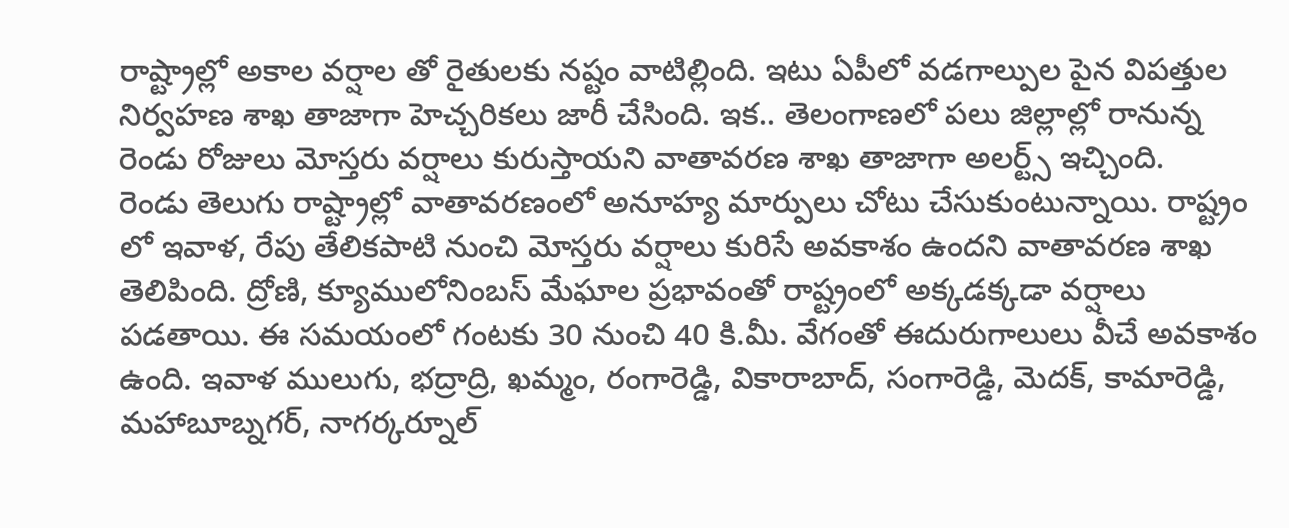రాష్ట్రాల్లో అకాల వర్షాల తో రైతులకు నష్టం వాటిల్లింది. ఇటు ఏపీలో వడగాల్పుల పైన విపత్తుల నిర్వహణ శాఖ తాజాగా హెచ్చరికలు జారీ చేసింది. ఇక.. తెలంగాణలో పలు జిల్లాల్లో రానున్న రెండు రోజులు మోస్తరు వర్షాలు కురుస్తాయని వాతావరణ శాఖ తాజాగా అలర్ట్స్ ఇచ్చింది.
రెండు తెలుగు రాష్ట్రాల్లో వాతావరణంలో అనూహ్య మార్పులు చోటు చేసుకుంటున్నాయి. రాష్ట్రం లో ఇవాళ, రేపు తేలికపాటి నుంచి మోస్తరు వర్షాలు కురిసే అవకాశం ఉందని వాతావరణ శాఖ తెలిపింది. ద్రోణి, క్యూములోనింబస్ మేఘాల ప్రభావంతో రాష్ట్రంలో అక్కడక్కడా వర్షాలు పడతాయి. ఈ సమయంలో గంటకు 30 నుంచి 40 కి.మీ. వేగంతో ఈదురుగాలులు వీచే అవకాశం ఉంది. ఇవాళ ములుగు, భద్రాద్రి, ఖమ్మం, రంగారెడ్డి, వికారాబాద్, సంగారెడ్డి, మెదక్, కామారెడ్డి, మహాబూబ్నగర్, నాగర్కర్నూల్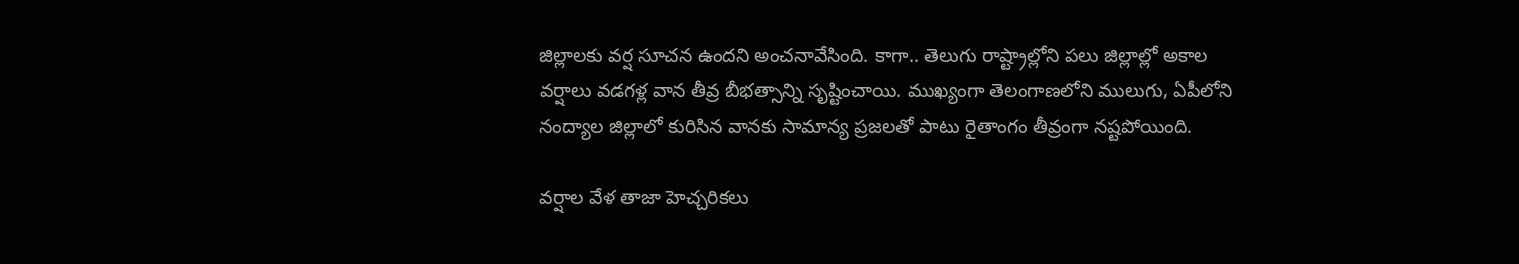జిల్లాలకు వర్ష సూచన ఉందని అంచనావేసింది. కాగా.. తెలుగు రాష్ట్రాల్లోని పలు జిల్లాల్లో అకాల వర్షాలు వడగళ్ల వాన తీవ్ర బీభత్సాన్ని సృష్టించాయి. ముఖ్యంగా తెలంగాణలోని ములుగు, ఏపీలోని నంద్యాల జిల్లాలో కురిసిన వానకు సామాన్య ప్రజలతో పాటు రైతాంగం తీవ్రంగా నష్టపోయింది.

వర్షాల వేళ తాజా హెచ్చరికలు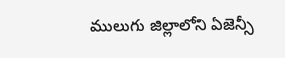ములుగు జిల్లాలోని ఏజెన్సీ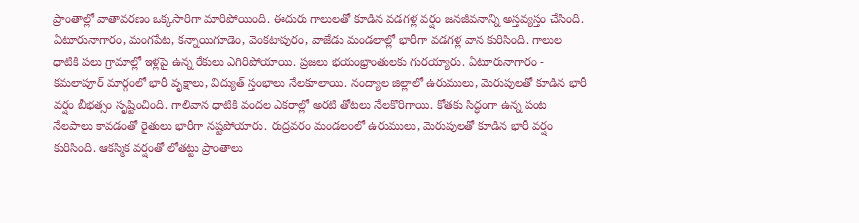ప్రాంతాల్లో వాతావరణం ఒక్కసారిగా మారిపోయింది. ఈదురు గాలులతో కూడిన వడగళ్ల వర్షం జనజీవనాన్ని అస్తవ్యస్తం చేసింది. ఏటూరునాగారం, మంగపేట, కన్నాయిగూడెం, వెంకటాపురం, వాజేడు మండలాల్లో భారీగా వడగళ్ల వాన కురిసింది. గాలుల ధాటికి పలు గ్రామాల్లో ఇళ్లపై ఉన్న రేకులు ఎగిరిపోయాయి. ప్రజలు భయంభ్రాంతులకు గురయ్యారు. ఏటూరునాగారం - కమలాపూర్ మార్గంలో భారీ వృక్షాలు, విద్యుత్ స్తంభాలు నేలకూలాయి. నంద్యాల జిల్లాలో ఉరుములు, మెరుపులతో కూడిన భారీ వర్షం బీభత్సం సృష్టించింది. గాలివాన ధాటికి వందల ఎకరాల్లో అరటి తోటలు నేలకొరిగాయి. కోతకు సిద్ధంగా ఉన్న పంట నేలపాలు కావడంతో రైతులు భారీగా నష్టపోయారు. రుద్రవరం మండలంలో ఉరుములు, మెరుపులతో కూడిన భారీ వర్షం కురిసింది. ఆకస్మిక వర్షంతో లోతట్టు ప్రాంతాలు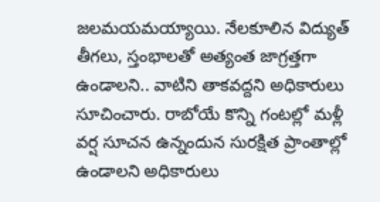జలమయమయ్యాయి. నేలకూలిన విద్యుత్ తీగలు, స్తంభాలతో అత్యంత జాగ్రత్తగా ఉండాలని.. వాటిని తాకవద్దని అధికారులు సూచించారు. రాబోయే కొన్ని గంటల్లో మళ్లీ వర్ష సూచన ఉన్నందున సురక్షిత ప్రాంతాల్లో ఉండాలని అధికారులు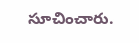సూచించారు.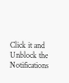Click it and Unblock the Notifications